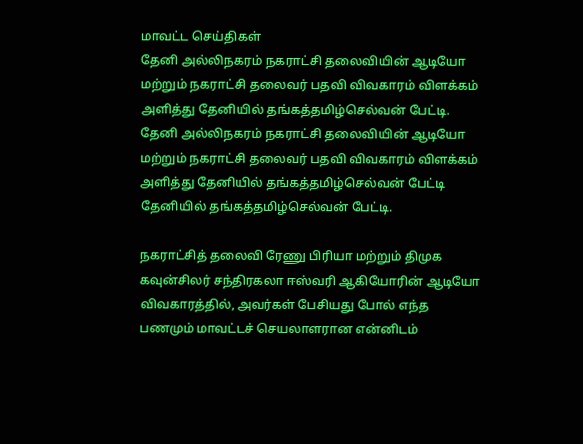மாவட்ட செய்திகள்
தேனி அல்லிநகரம் நகராட்சி தலைவியின் ஆடியோ மற்றும் நகராட்சி தலைவர் பதவி விவகாரம் விளக்கம் அளித்து தேனியில் தங்கத்தமிழ்செல்வன் பேட்டி.
தேனி அல்லிநகரம் நகராட்சி தலைவியின் ஆடியோ மற்றும் நகராட்சி தலைவர் பதவி விவகாரம் விளக்கம் அளித்து தேனியில் தங்கத்தமிழ்செல்வன் பேட்டி தேனியில் தங்கத்தமிழ்செல்வன் பேட்டி.

நகராட்சித் தலைவி ரேணு பிரியா மற்றும் திமுக கவுன்சிலர் சந்திரகலா ஈஸ்வரி ஆகியோரின் ஆடியோ விவகாரத்தில், அவர்கள் பேசியது போல் எந்த பணமும் மாவட்டச் செயலாளரான என்னிடம்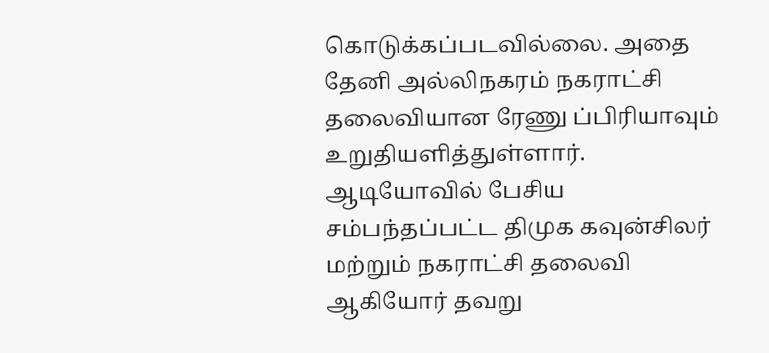கொடுக்கப்படவில்லை. அதை தேனி அல்லிநகரம் நகராட்சி தலைவியான ரேணு ப்பிரியாவும் உறுதியளித்துள்ளார். ஆடியோவில் பேசிய சம்பந்தப்பட்ட திமுக கவுன்சிலர் மற்றும் நகராட்சி தலைவி ஆகியோர் தவறு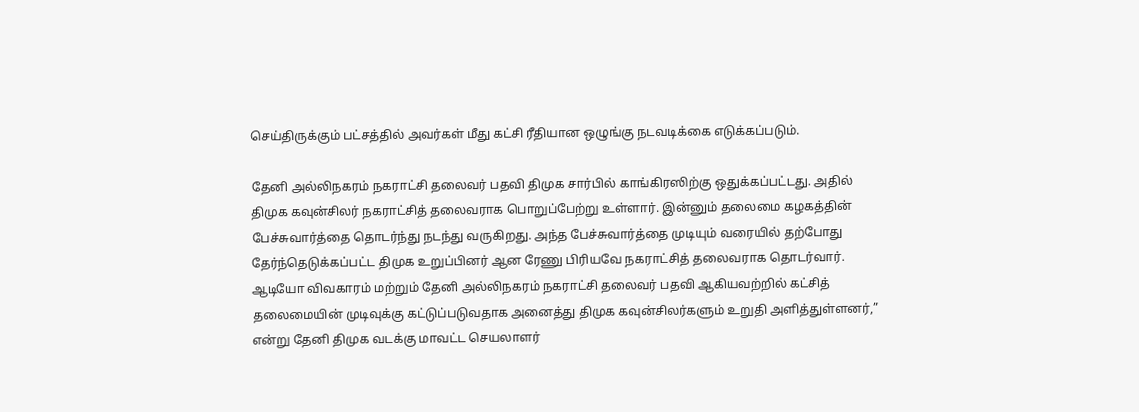செய்திருக்கும் பட்சத்தில் அவர்கள் மீது கட்சி ரீதியான ஒழுங்கு நடவடிக்கை எடுக்கப்படும்.

தேனி அல்லிநகரம் நகராட்சி தலைவர் பதவி திமுக சார்பில் காங்கிரஸிற்கு ஒதுக்கப்பட்டது. அதில் திமுக கவுன்சிலர் நகராட்சித் தலைவராக பொறுப்பேற்று உள்ளார். இன்னும் தலைமை கழகத்தின் பேச்சுவார்த்தை தொடர்ந்து நடந்து வருகிறது. அந்த பேச்சுவார்த்தை முடியும் வரையில் தற்போது தேர்ந்தெடுக்கப்பட்ட திமுக உறுப்பினர் ஆன ரேணு பிரியவே நகராட்சித் தலைவராக தொடர்வார். ஆடியோ விவகாரம் மற்றும் தேனி அல்லிநகரம் நகராட்சி தலைவர் பதவி ஆகியவற்றில் கட்சித் தலைமையின் முடிவுக்கு கட்டுப்படுவதாக அனைத்து திமுக கவுன்சிலர்களும் உறுதி அளித்துள்ளனர்,” என்று தேனி திமுக வடக்கு மாவட்ட செயலாளர்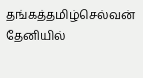தங்கத்தமிழ்செல்வன் தேனியில்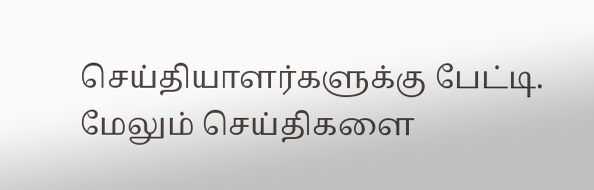செய்தியாளர்களுக்கு பேட்டி.
மேலும் செய்திகளை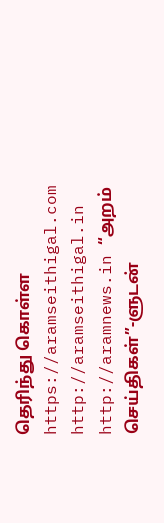தெரிந்து கொள்ள https://aramseithigal.com http://aramseithigal.in http://aramnews.in “அறம் செய்திகள்”-ளுடன்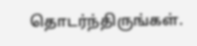தொடர்ந்திருங்கள்.